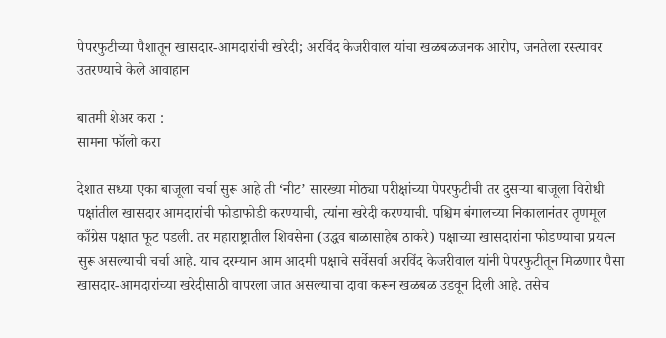पेपरफुटीच्या पैशातून खासदार-आमदारांची खरेदी; अरविंद केजरीवाल यांचा खळबळजनक आरोप, जनतेला रस्त्यावर उतरण्याचे केले आवाहान

बातमी शेअर करा :
सामना फॉलो करा

देशात सध्या एका बाजूला चर्चा सुरू आहे ती ‘नीट’ सारख्या मोठ्या परीक्षांच्या पेपरफुटीची तर दुसऱ्या बाजूला विरोधी पक्षांतील खासदार आमदारांची फोडाफोडी करण्याची, त्यांना खरेदी करण्याची. पश्चिम बंगालच्या निकालानंतर तृणमूल काँग्रेस पक्षात फूट पडली. तर महाराष्ट्रातील शिवसेना (उद्धव बाळासाहेब ठाकरे) पक्षाच्या खासदारांना फोडण्याचा प्रयत्न सुरू असल्याची चर्चा आहे. याच दरम्यान आम आदमी पक्षाचे सर्वेसर्वा अरविंद केजरीवाल यांनी पेपरफुटीतून मिळणार पैसा खासदार-आमदारांच्या खरेदीसाठी वापरला जात असल्याचा दावा करून खळबळ उडवून दिली आहे. तसेच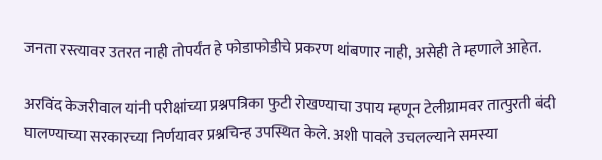जनता रस्त्यावर उतरत नाही तोपर्यंत हे फोडाफोडीचे प्रकरण थांबणार नाही, असेही ते म्हणाले आहेत.

अरविंद केजरीवाल यांनी परीक्षांच्या प्रश्नपत्रिका फुटी रोखण्याचा उपाय म्हणून टेलीग्रामवर तात्पुरती बंदी घालण्याच्या सरकारच्या निर्णयावर प्रश्नचिन्ह उपस्थित केले. अशी पावले उचलल्याने समस्या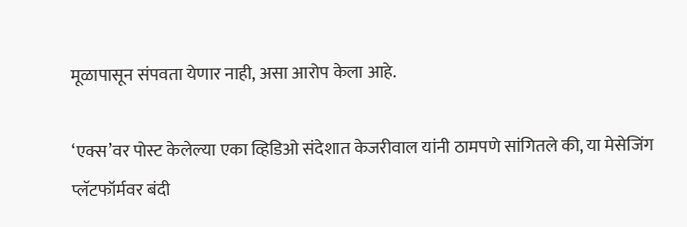मूळापासून संपवता येणार नाही, असा आरोप केला आहे.

‘एक्स’वर पोस्ट केलेल्या एका व्हिडिओ संदेशात केजरीवाल यांनी ठामपणे सांगितले की, या मेसेजिंग प्लॅटफॉर्मवर बंदी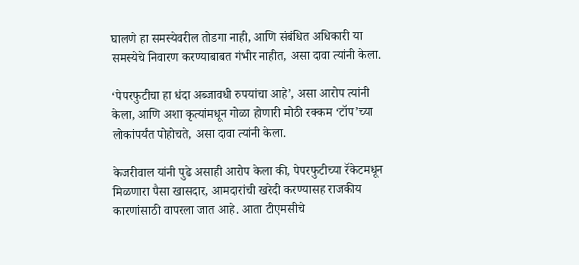घालणे हा समस्येवरील तोडगा नाही, आणि संबंधित अधिकारी या समस्येचे निवारण करण्याबाबत गंभीर नाहीत, असा दावा त्यांनी केला.

‘पेपरफुटीचा हा धंदा अब्जावधी रुपयांचा आहे’, असा आरोप त्यांनी केला, आणि अशा कृत्यांमधून गोळा होणारी मोठी रक्कम ‘टॉप’च्या लोकांपर्यंत पोहोचते, असा दावा त्यांनी केला.

केजरीवाल यांनी पुढे असाही आरोप केला की, पेपरफुटीच्या रॅकेटमधून मिळणारा पैसा खासदार, आमदारांची खरेदी करण्यासह राजकीय कारणांसाठी वापरला जात आहे. आता टीएमसीचे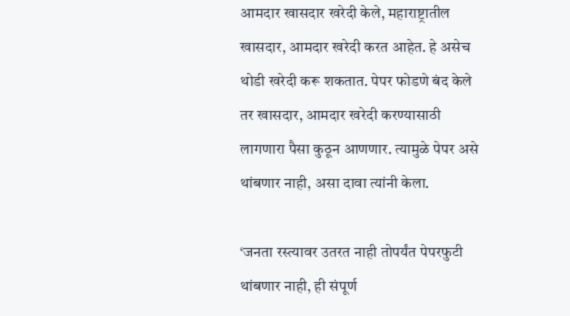आमदार खासदार खरेदी केले, महाराष्ट्रातील खासदार, आमदार खरेदी करत आहेत. हे असेच थोडी खरेदी करू शकतात. पेपर फोडणे बंद केले तर खासदार, आमदार खरेदी करण्यासाठी लागणारा पैसा कुठून आणणार. त्यामुळे पेपर असे थांबणार नाही, असा दावा त्यांनी केला.

‘जनता रस्त्यावर उतरत नाही तोपर्यंत पेपरफुटी थांबणार नाही, ही संपूर्ण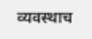व्यवस्थाच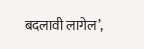बदलावी लागेल’,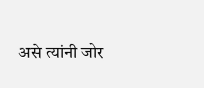असे त्यांनी जोर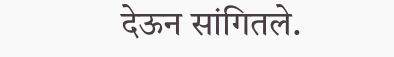देऊन सांगितले.